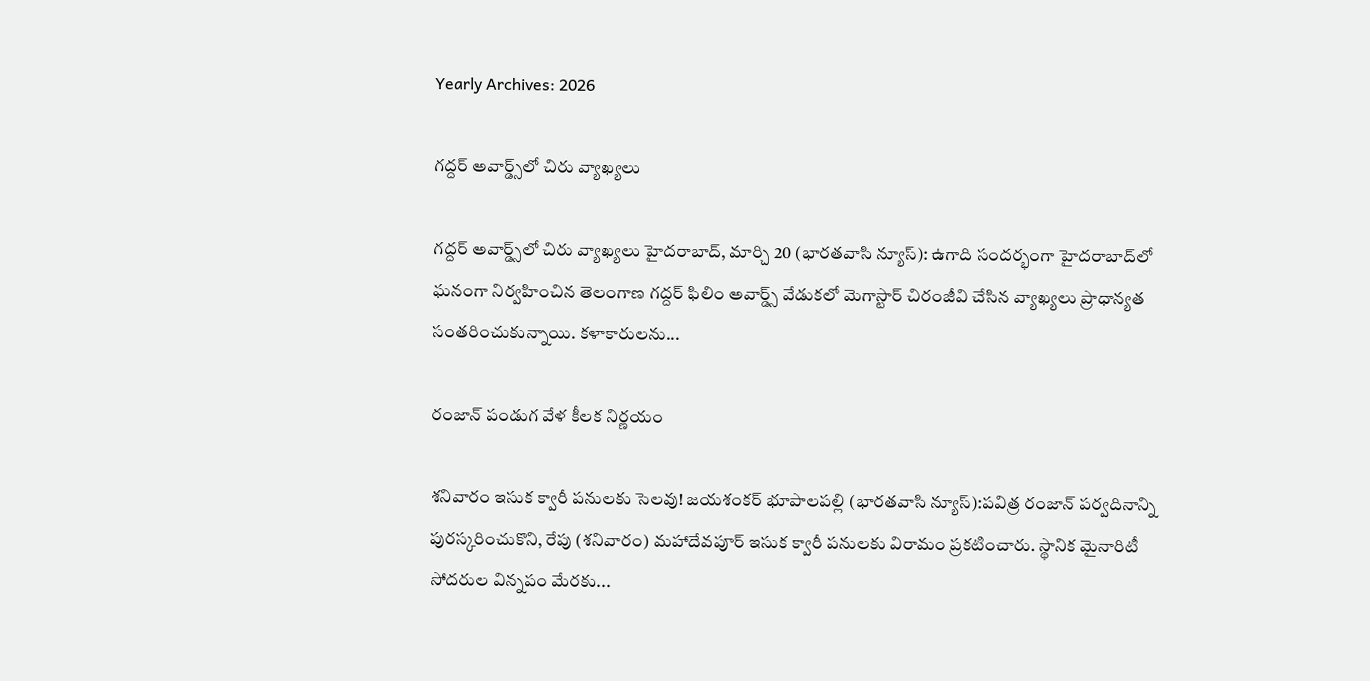Yearly Archives: 2026

గద్దర్ అవార్డ్స్‌లో చిరు వ్యాఖ్యలు

గద్దర్ అవార్డ్స్‌లో చిరు వ్యాఖ్యలు హైదరాబాద్, మార్చి 20 (భారతవాసి న్యూస్): ఉగాది సందర్భంగా హైదరాబాద్‌లో ఘనంగా నిర్వహించిన తెలంగాణ గద్దర్ ఫిలిం అవార్డ్స్ వేడుకలో మెగాస్టార్ చిరంజీవి చేసిన వ్యాఖ్యలు ప్రాధాన్యత సంతరించుకున్నాయి. కళాకారులను...

రంజాన్ పండుగ వేళ కీలక నిర్ణయం

శనివారం ఇసుక క్వారీ పనులకు సెలవు! జయశంకర్ భూపాలపల్లి (భారతవాసి న్యూస్):పవిత్ర రంజాన్ పర్వదినాన్ని పురస్కరించుకొని, రేపు (శనివారం) మహాదేవపూర్ ఇసుక క్వారీ పనులకు విరామం ప్రకటించారు. స్థానిక మైనారిటీ సోదరుల విన్నపం మేరకు...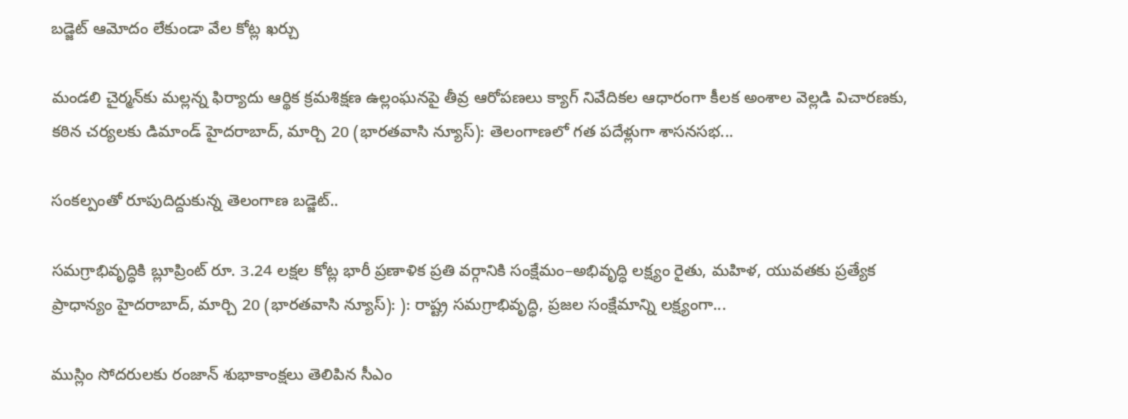బడ్జెట్ ఆమోదం లేకుండా వేల కోట్ల ఖర్చు

మండలి చైర్మన్‌కు మల్లన్న ఫిర్యాదు ఆర్థిక క్రమశిక్షణ ఉల్లంఘనపై తీవ్ర ఆరోపణలు క్యాగ్ నివేదికల ఆధారంగా కీలక అంశాల వెల్లడి విచారణకు, కఠిన చర్యలకు డిమాండ్ హైదరాబాద్, మార్చి 20 (భారతవాసి న్యూస్): తెలంగాణలో గత పదేళ్లుగా శాసనసభ...

సంకల్పంతో రూపుదిద్దుకున్న తెలంగాణ బడ్జెట్..

సమగ్రాభివృద్ధికి బ్లూప్రింట్ రూ. 3.24 లక్షల కోట్ల భారీ ప్రణాళిక ప్రతి వర్గానికి సంక్షేమం–అభివృద్ధి లక్ష్యం రైతు, మహిళ, యువతకు ప్రత్యేక ప్రాధాన్యం హైదరాబాద్, మార్చి 20 (భారతవాసి న్యూస్): ): రాష్ట్ర సమగ్రాభివృద్ధి, ప్రజల సంక్షేమాన్ని లక్ష్యంగా...

ముస్లిం సోదరులకు రంజాన్ శుభాకాంక్షలు తెలిపిన సీఎం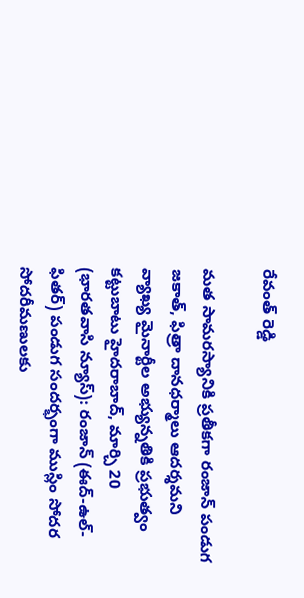రేవంత్ రెడ్డి

మత సామరస్యానికి ప్రతీకగా రంజాన్ పండుగ జకాత్, ఫిత్రా దానధర్మాలు ఆదర్శమని వ్యాఖ్య మైనార్టీల అభ్యున్నతికి ప్రభుత్వం కట్టుబాటు హైదరాబాద్, మార్చి 20 (భారతవాసి న్యూస్): రంజాన్ (ఈద్-ఉల్-ఫితర్) పండుగ సందర్భంగా ముస్లిం సోదర సోదరీమణులకు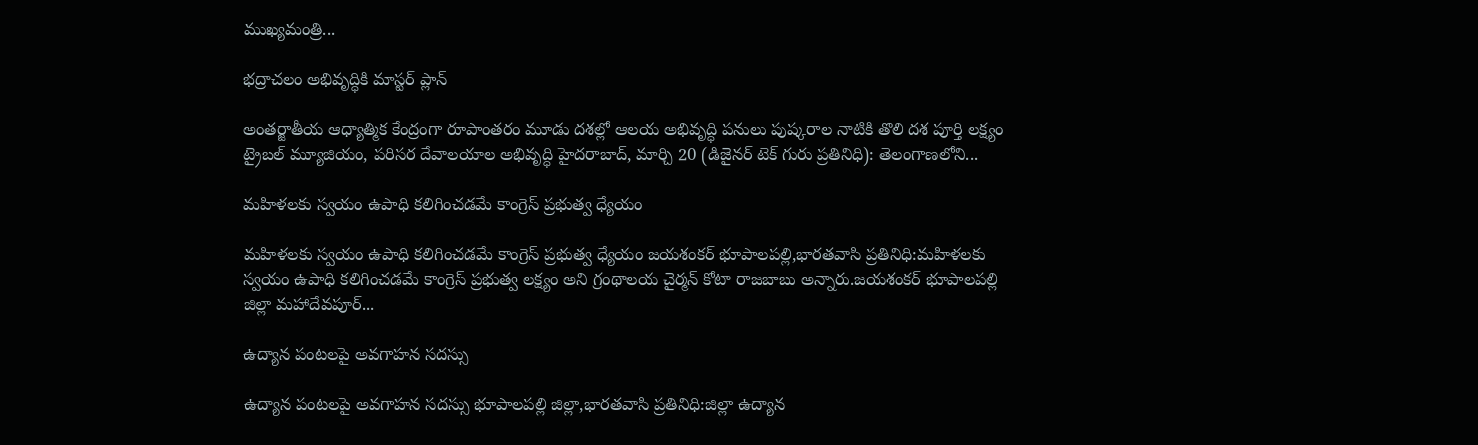ముఖ్యమంత్రి...

భద్రాచలం అభివృద్ధికి మాస్టర్ ప్లాన్

అంతర్జాతీయ ఆధ్యాత్మిక కేంద్రంగా రూపాంతరం మూడు దశల్లో ఆలయ అభివృద్ధి పనులు పుష్కరాల నాటికి తొలి దశ పూర్తి లక్ష్యం ట్రైబల్ మ్యూజియం, పరిసర దేవాలయాల అభివృద్ధి హైదరాబాద్, మార్చి 20 (డిజైనర్ టెక్ గురు ప్రతినిధి): తెలంగాణలోని...

మహిళలకు స్వయం ఉపాధి కలిగించడమే కాంగ్రెస్ ప్రభుత్వ ధ్యేయం

మహిళలకు స్వయం ఉపాధి కలిగించడమే కాంగ్రెస్ ప్రభుత్వ ధ్యేయం జయశంకర్ భూపాలపల్లి,భారతవాసి ప్రతినిధి:మహిళలకు స్వయం ఉపాధి కలిగించడమే కాంగ్రెస్ ప్రభుత్వ లక్ష్యం అని గ్రంథాలయ చైర్మన్ కోటా రాజబాబు అన్నారు.జయశంకర్ భూపాలపల్లి జిల్లా మహాదేవపూర్...

ఉద్యాన పంటలపై అవగాహన సదస్సు

ఉద్యాన పంటలపై అవగాహన సదస్సు భూపాలపల్లి జిల్లా,భారతవాసి ప్రతినిధి:జిల్లా ఉద్యాన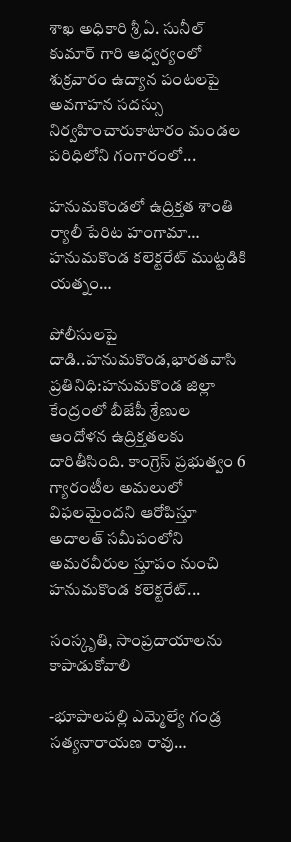శాఖ అధికారి శ్రీ ఏ. సునీల్ కుమార్ గారి ఆధ్వర్యంలో శుక్రవారం ఉద్యాన పంటలపై అవగాహన సదస్సు నిర్వహించారుకాటారం మండల పరిధిలోని గంగారంలో...

హనుమకొండలో ఉద్రిక్తత శాంతి ర్యాలీ పేరిట హంగామా… హనుమకొండ కలెక్టరేట్ ముట్టడికి యత్నం…

పోలీసులపై దాడి..హనుమకొండ,భారతవాసి ప్రతినిధి:హనుమకొండ జిల్లా కేంద్రంలో బీజేపీ శ్రేణుల ఆందోళన ఉద్రిక్తతలకు దారితీసింది. కాంగ్రెస్ ప్రభుత్వం 6 గ్యారంటీల అమలులో విఫలమైందని ఆరోపిస్తూ అదాలత్ సమీపంలోని అమరవీరుల స్తూపం నుంచి హనుమకొండ కలెక్టరేట్...

సంస్కృతి, సాంప్రదాయాలను కాపాడుకోవాలి

-భూపాలపల్లి ఎమ్మెల్యే గండ్ర సత్యనారాయణ రావు…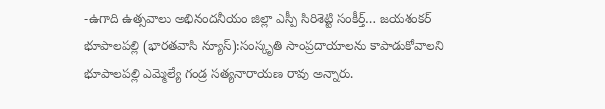-ఉగాది ఉత్సవాలు అభినందనీయం జిల్లా ఎస్పీ సిరిశెట్టి సంకీర్త్… జయశంకర్ భూపాలపల్లి (భారతవాసి న్యూస్):సంస్కృతి సాంప్రదాయాలను కాపాడుకోవాలని భూపాలపల్లి ఎమ్మెల్యే గండ్ర సత్యనారాయణ రావు అన్నారు.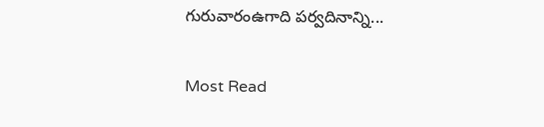గురువారంఉగాది పర్వదినాన్ని...

Most Read